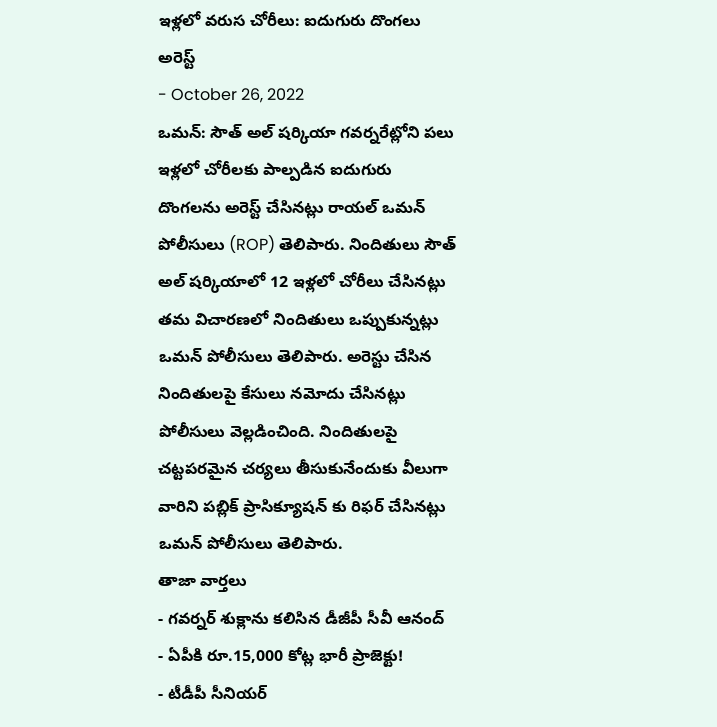ఇళ్లలో వరుస చోరీలు: ఐదుగురు దొంగలు అరెస్ట్
- October 26, 2022
ఒమన్: సౌత్ అల్ షర్కియా గవర్నరేట్లోని పలు ఇళ్లలో చోరీలకు పాల్పడిన ఐదుగురు దొంగలను అరెస్ట్ చేసినట్లు రాయల్ ఒమన్ పోలీసులు (ROP) తెలిపారు. నిందితులు సౌత్ అల్ షర్కియాలో 12 ఇళ్లలో చోరీలు చేసినట్లు తమ విచారణలో నిందితులు ఒప్పుకున్నట్లు ఒమన్ పోలీసులు తెలిపారు. అరెస్టు చేసిన నిందితులపై కేసులు నమోదు చేసినట్లు పోలీసులు వెల్లడించింది. నిందితులపై చట్టపరమైన చర్యలు తీసుకునేందుకు వీలుగా వారిని పబ్లిక్ ప్రాసిక్యూషన్ కు రిఫర్ చేసినట్లు ఒమన్ పోలీసులు తెలిపారు.
తాజా వార్తలు
- గవర్నర్ శుక్లాను కలిసిన డీజీపీ సీవీ ఆనంద్
- ఏపీకి రూ.15,000 కోట్ల భారీ ప్రాజెక్టు!
- టీడీపీ సీనియర్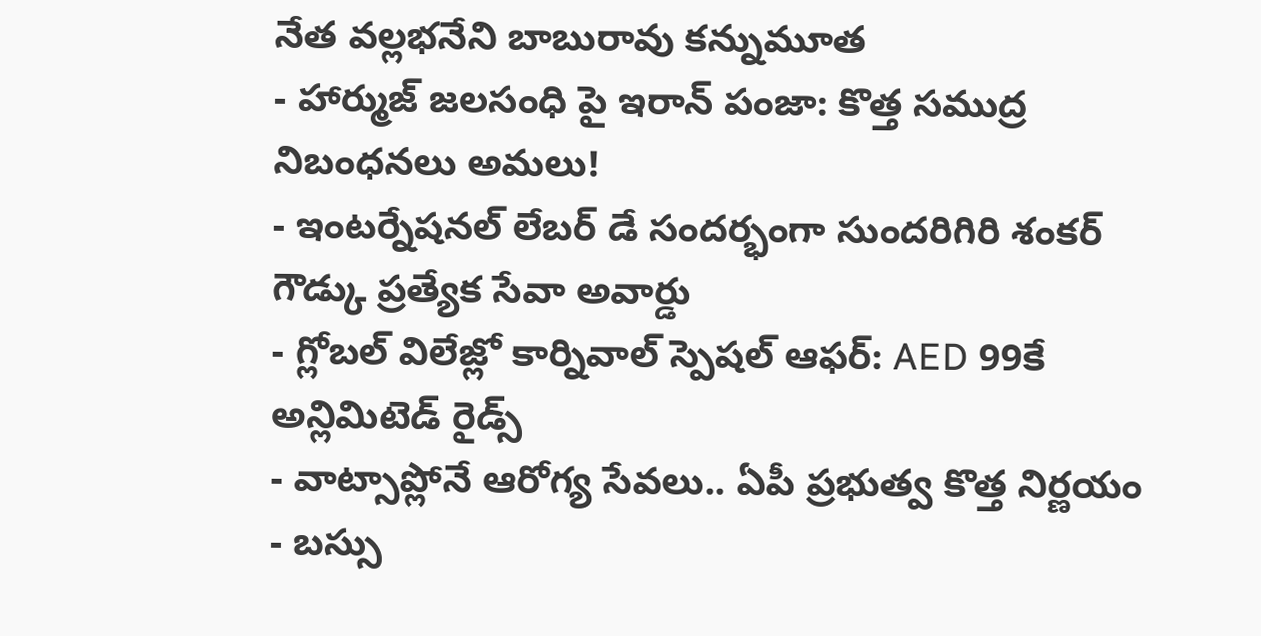నేత వల్లభనేని బాబురావు కన్నుమూత
- హార్ముజ్ జలసంధి పై ఇరాన్ పంజా: కొత్త సముద్ర నిబంధనలు అమలు!
- ఇంటర్నేషనల్ లేబర్ డే సందర్భంగా సుందరిగిరి శంకర్ గౌడ్కు ప్రత్యేక సేవా అవార్డు
- గ్లోబల్ విలేజ్లో కార్నివాల్ స్పెషల్ ఆఫర్: AED 99కే అన్లిమిటెడ్ రైడ్స్
- వాట్సాప్లోనే ఆరోగ్య సేవలు.. ఏపీ ప్రభుత్వ కొత్త నిర్ణయం
- బస్సు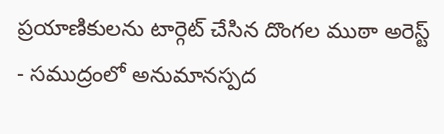ప్రయాణికులను టార్గెట్ చేసిన దొంగల ముఠా అరెస్ట్
- సముద్రంలో అనుమానస్పద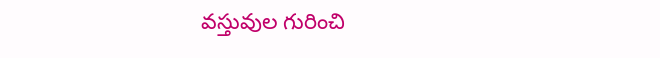వస్తువుల గురించి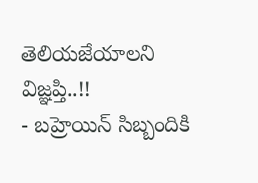తెలియజేయాలని విజ్ఞప్తి..!!
- బహ్రెయిన్ సిబ్బందికి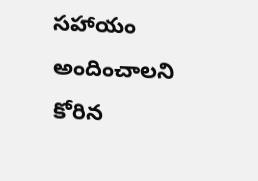సహాయం అందించాలని కోరిన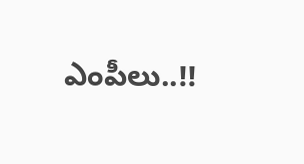ఎంపీలు..!!